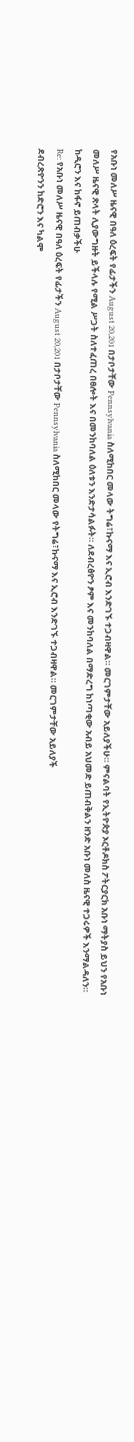የአቡነ መለሥ ዜናዊ በዓለ ዕረፍት የፊታችን August 20,201 በታቦታቸው Pennsylvania ስለሚከበር መላው ትግሬ፣ኩናማ እና ኢሮብ እንድገኙ ተጋብዛዋል። መርገምታቸው አይለያችሁ። ምናልባት የኢትዮጵያ ኦርቶዶክስ ፖትርያርክ አቡነ ማትያስ ይህን የአቡነ መለሥ ዜናዊ ጽላት ሊያውግዙት ይችላሉ የሚል ሥጋት ስለተፈጠረ በፀሎት እና በመንከባለል ዕለቱን እንድታሳልፉት። ለደብረፅዮን ፆም እና መንከባለል በማድረግ ከነጣቂው አብይ አህመድ ይጠብቅልን ዘንድ አቡነ መለስ ዜናዊ ተጋሩዎች እንማልዳለን።
ከዲሮን እና ከፋኖ ይጠብቃችሁ
Re: የአቡነ መለሥ ዜናዊ በዓለ ዕረፍት የፊታችን August 20,201 በታቦታቸው Pennsylvania ስለሚከበር መላው የትግሬ፣ኩናማ እና ኢሮብ እንድገኙ ተጋብዛዋል። መርገምታቸው አይለያች
ደብረጽዮንን ከድሮን እና ካልሞ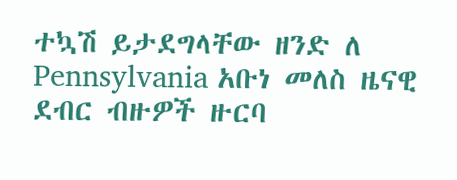ተኳሽ ይታደግላቸው ዘንድ ለ Pennsylvania አቡነ መለስ ዜናዊ ደብር ብዙዎች ዙርባ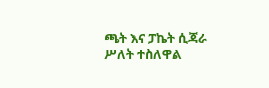ጫት እና ፓኬት ሲጃራ ሥለት ተስለዋል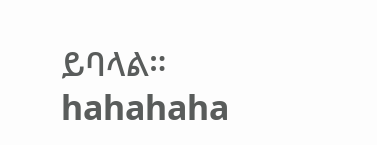ይባላል። hahahaha